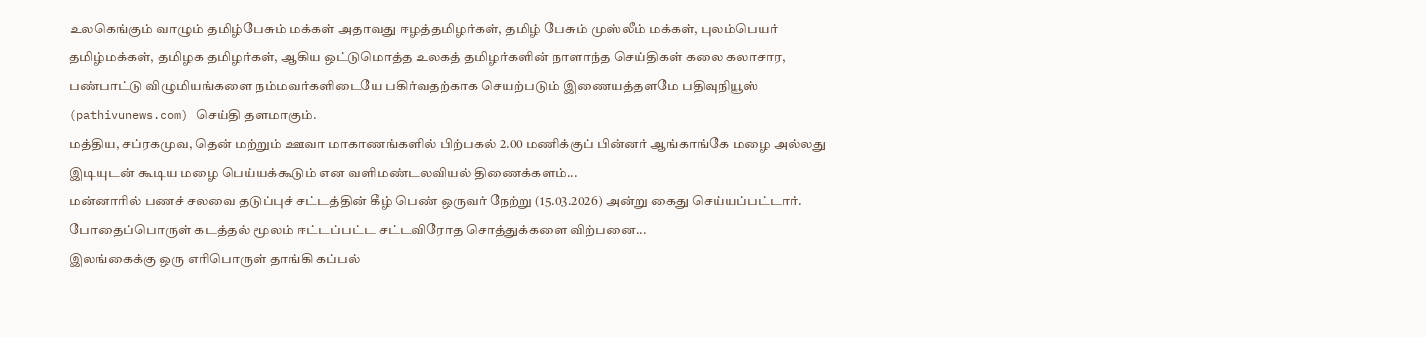உலகெங்கும் வாழும் தமிழ்பேசும் மக்கள் அதாவது ஈழத்தமிழர்கள், தமிழ் பேசும் முஸ்லீம் மக்கள், புலம்பெயர் தமிழ்மக்கள், தமிழக தமிழர்கள், ஆகிய ஒட்டுமொத்த உலகத் தமிழர்களின் நாளாந்த செய்திகள் கலை கலாசார, பண்பாட்டு விழுமியங்களை நம்மவர்களிடையே பகிர்வதற்காக செயற்படும் இணையத்தளமே பதிவுநியூஸ் (pathivunews.com) செய்தி தளமாகும்.
மத்திய, சப்ரகமுவ, தென் மற்றும் ஊவா மாகாணங்களில் பிற்பகல் 2.00 மணிக்குப் பின்னர் ஆங்காங்கே மழை அல்லது இடியுடன் கூடிய மழை பெய்யக்கூடும் என வளிமண்டலவியல் திணைக்களம்...
மன்னாரில் பணச் சலவை தடுப்புச் சட்டத்தின் கீழ் பெண் ஒருவர் நேற்று (15.03.2026) அன்று கைது செய்யப்பட்டார். போதைப்பொருள் கடத்தல் மூலம் ஈட்டப்பட்ட சட்டவிரோத சொத்துக்களை விற்பனை...
இலங்கைக்கு ஒரு எரிபொருள் தாங்கி கப்பல்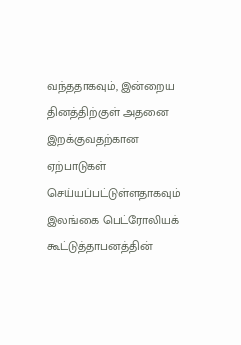வந்ததாகவும், இன்றைய தினத்திற்குள் அதனை இறக்குவதற்கான ஏற்பாடுகள் செய்யப்பட்டுள்ளதாகவும் இலங்கை பெட்ரோலியக் கூட்டுத்தாபனத்தின்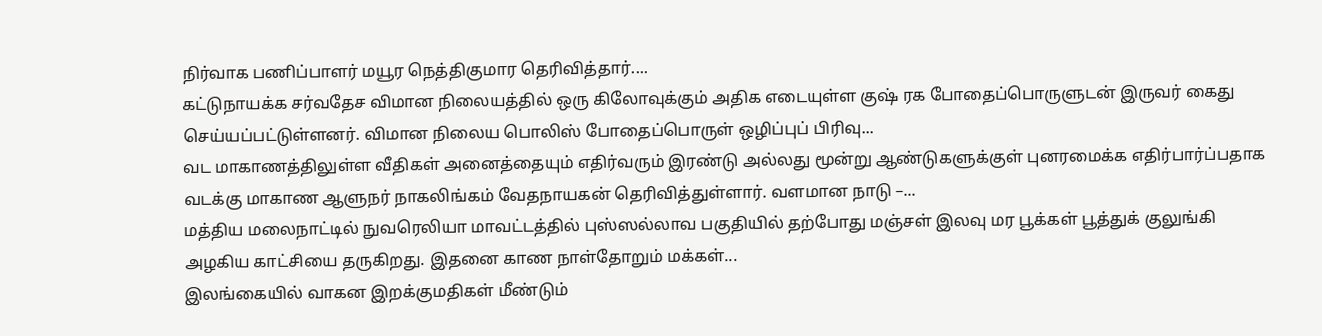நிர்வாக பணிப்பாளர் மயூர நெத்திகுமார தெரிவித்தார்....
கட்டுநாயக்க சர்வதேச விமான நிலையத்தில் ஒரு கிலோவுக்கும் அதிக எடையுள்ள குஷ் ரக போதைப்பொருளுடன் இருவர் கைது செய்யப்பட்டுள்ளனர். விமான நிலைய பொலிஸ் போதைப்பொருள் ஒழிப்புப் பிரிவு...
வட மாகாணத்திலுள்ள வீதிகள் அனைத்தையும் எதிர்வரும் இரண்டு அல்லது மூன்று ஆண்டுகளுக்குள் புனரமைக்க எதிர்பார்ப்பதாக வடக்கு மாகாண ஆளுநர் நாகலிங்கம் வேதநாயகன் தெரிவித்துள்ளார். வளமான நாடு –...
மத்திய மலைநாட்டில் நுவரெலியா மாவட்டத்தில் புஸ்ஸல்லாவ பகுதியில் தற்போது மஞ்சள் இலவு மர பூக்கள் பூத்துக் குலுங்கி அழகிய காட்சியை தருகிறது. இதனை காண நாள்தோறும் மக்கள்...
இலங்கையில் வாகன இறக்குமதிகள் மீண்டும்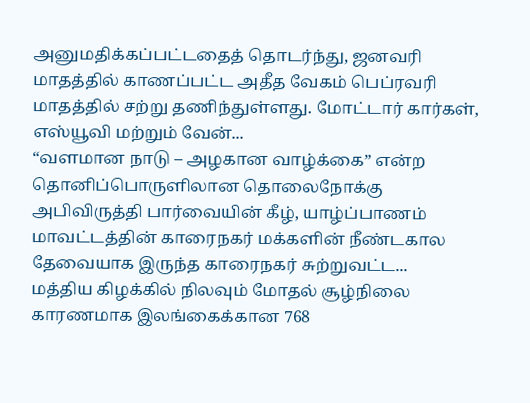அனுமதிக்கப்பட்டதைத் தொடர்ந்து, ஜனவரி மாதத்தில் காணப்பட்ட அதீத வேகம் பெப்ரவரி மாதத்தில் சற்று தணிந்துள்ளது. மோட்டார் கார்கள், எஸ்யூவி மற்றும் வேன்...
“வளமான நாடு – அழகான வாழ்க்கை” என்ற தொனிப்பொருளிலான தொலைநோக்கு அபிவிருத்தி பார்வையின் கீழ், யாழ்ப்பாணம் மாவட்டத்தின் காரைநகர் மக்களின் நீண்டகால தேவையாக இருந்த காரைநகர் சுற்றுவட்ட...
மத்திய கிழக்கில் நிலவும் மோதல் சூழ்நிலை காரணமாக இலங்கைக்கான 768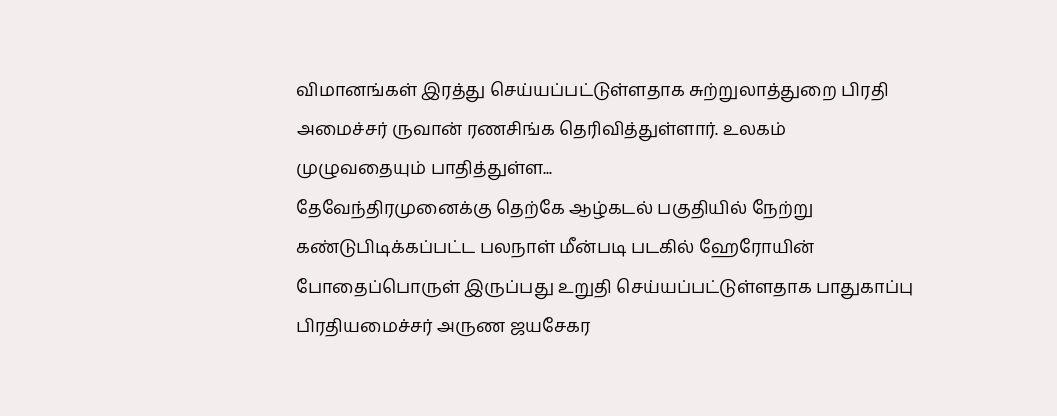விமானங்கள் இரத்து செய்யப்பட்டுள்ளதாக சுற்றுலாத்துறை பிரதி அமைச்சர் ருவான் ரணசிங்க தெரிவித்துள்ளார். உலகம் முழுவதையும் பாதித்துள்ள...
தேவேந்திரமுனைக்கு தெற்கே ஆழ்கடல் பகுதியில் நேற்று கண்டுபிடிக்கப்பட்ட பலநாள் மீன்படி படகில் ஹேரோயின் போதைப்பொருள் இருப்பது உறுதி செய்யப்பட்டுள்ளதாக பாதுகாப்பு பிரதியமைச்சர் அருண ஜயசேகர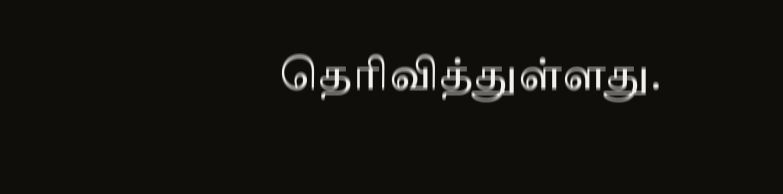தெரிவித்துள்ளது.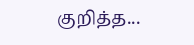குறித்த...